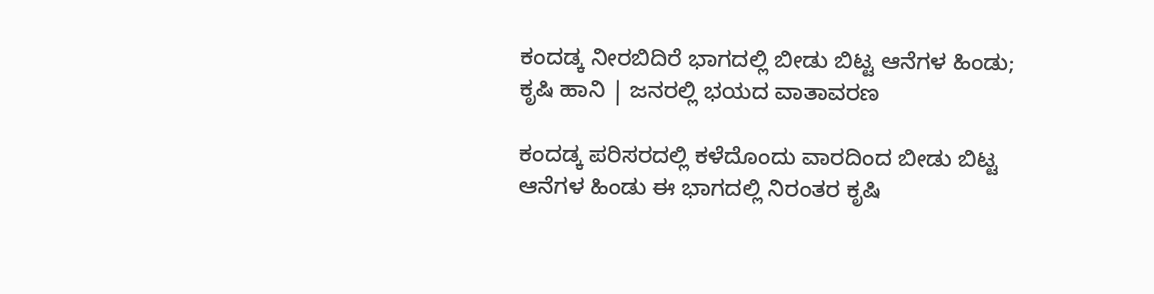ಕಂದಡ್ಕ ನೀರಬಿದಿರೆ ಭಾಗದಲ್ಲಿ ಬೀಡು ಬಿಟ್ಟ ಆನೆಗಳ ಹಿಂಡು; ಕೃಷಿ ಹಾನಿ | ಜನರಲ್ಲಿ ಭಯದ ವಾತಾವರಣ

ಕಂದಡ್ಕ ಪರಿಸರದಲ್ಲಿ ಕಳೆದೊಂದು ವಾರದಿಂದ ಬೀಡು ಬಿಟ್ಟ ಆನೆಗಳ ಹಿಂಡು ಈ ಭಾಗದಲ್ಲಿ ನಿರಂತರ ಕೃಷಿ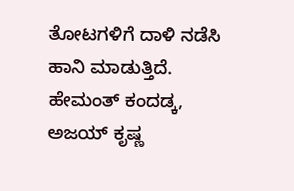ತೋಟಗಳಿಗೆ ದಾಳಿ ನಡೆಸಿ ಹಾನಿ ಮಾಡುತ್ತಿದೆ. ಹೇಮಂತ್ ಕಂದಡ್ಕ, ಅಜಯ್ ಕೃಷ್ಣ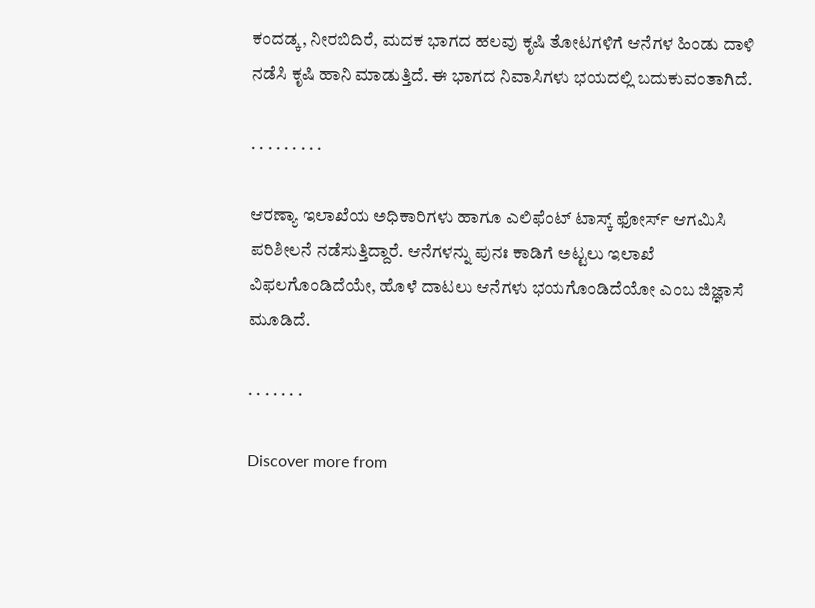ಕಂದಡ್ಕ, ನೀರಬಿದಿರೆ, ಮದಕ ಭಾಗದ ಹಲವು ಕೃಷಿ ತೋಟಗಳಿಗೆ ಆನೆಗಳ ಹಿಂಡು ದಾಳಿ ನಡೆಸಿ ಕೃಷಿ ಹಾನಿ ಮಾಡುತ್ತಿದೆ. ಈ ಭಾಗದ ನಿವಾಸಿಗಳು ಭಯದಲ್ಲಿ ಬದುಕುವಂತಾಗಿದೆ.

. . . . . . . . .

ಆರಣ್ಯಾ ಇಲಾಖೆಯ ಅಧಿಕಾರಿಗಳು ಹಾಗೂ ಎಲಿಫೆಂಟ್ ಟಾಸ್ಕ್ ಫೋರ್ಸ್ ಆಗಮಿಸಿ ಪರಿಶೀಲನೆ ನಡೆಸುತ್ತಿದ್ದಾರೆ. ಆನೆಗಳನ್ನು ಪುನಃ ಕಾಡಿಗೆ ಅಟ್ಟಲು ಇಲಾಖೆ ವಿಫಲಗೊಂಡಿದೆಯೇ, ಹೊಳೆ ದಾಟಲು ಆನೆಗಳು ಭಯಗೊಂಡಿದೆಯೋ ಎಂಬ ಜಿಜ್ಞಾಸೆ ಮೂಡಿದೆ.

. . . . . . .

Discover more from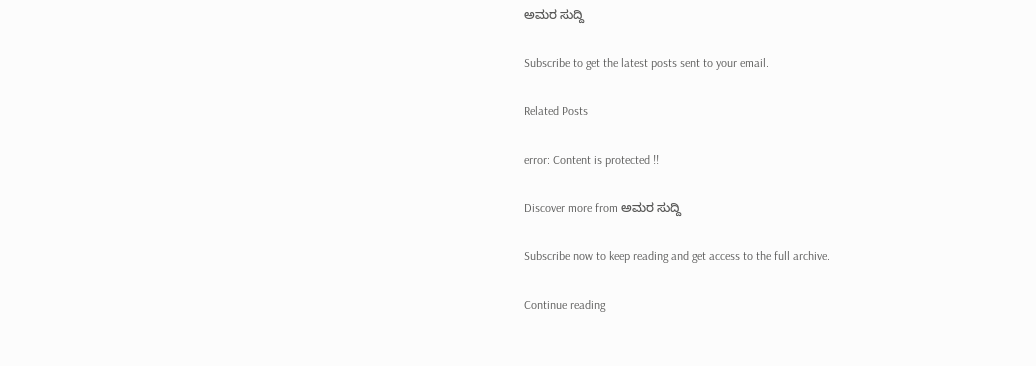ಅಮರ ಸುದ್ದಿ

Subscribe to get the latest posts sent to your email.

Related Posts

error: Content is protected !!

Discover more from ಅಮರ ಸುದ್ದಿ

Subscribe now to keep reading and get access to the full archive.

Continue reading